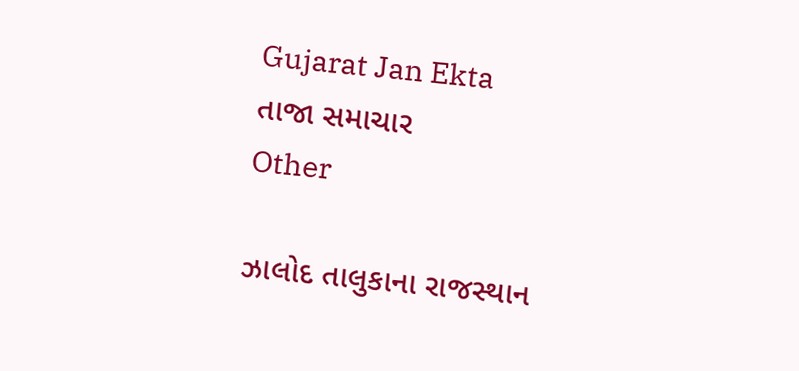Gujarat Jan Ekta
તાજા સમાચાર
Other

ઝાલોદ તાલુકાના રાજસ્થાન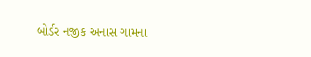બોર્ડર નજીક અનાસ ગામના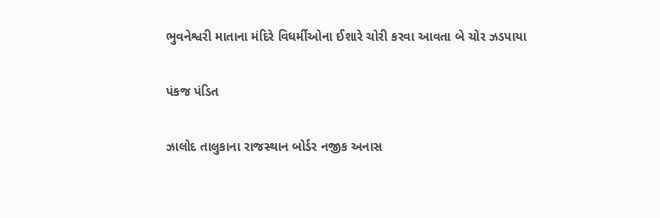ભુવનેશ્વરી માતાના મંદિરે વિધર્મીઓના ઈશારે ચોરી કરવા આવતા બે ચોર ઝડપાયા

પંકજ પંડિત

ઝાલોદ તાલુકાના રાજસ્થાન બોર્ડર નજીક અનાસ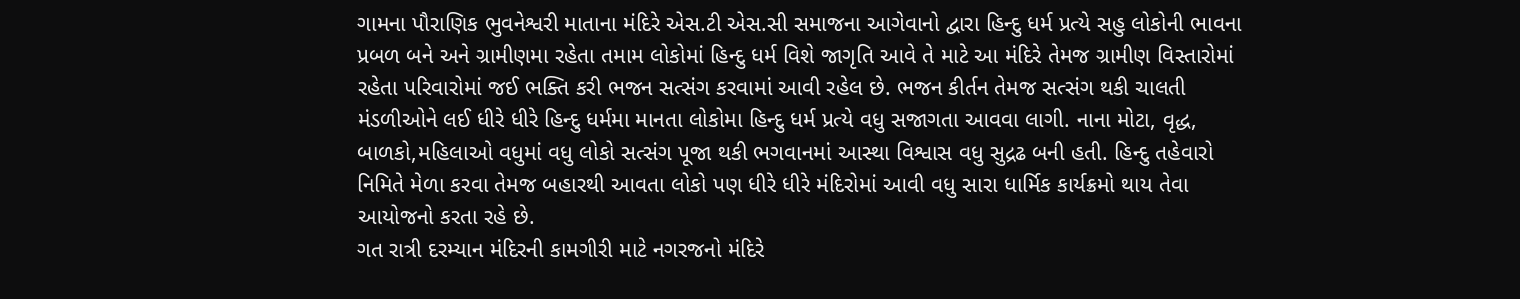ગામના પૌરાણિક ભુવનેશ્વરી માતાના મંદિરે એસ.ટી એસ.સી સમાજના આગેવાનો દ્વારા હિન્દુ ધર્મ પ્રત્યે સહુ લોકોની ભાવના પ્રબળ બને અને ગ્રામીણમા રહેતા તમામ લોકોમાં હિન્દુ ધર્મ વિશે જાગૃતિ આવે તે માટે આ મંદિરે તેમજ ગ્રામીણ વિસ્તારોમાં રહેતા પરિવારોમાં જઈ ભક્તિ કરી ભજન સત્સંગ કરવામાં આવી રહેલ છે. ભજન કીર્તન તેમજ સત્સંગ થકી ચાલતી મંડળીઓને લઈ ધીરે ધીરે હિન્દુ ધર્મમા માનતા લોકોમા હિન્દુ ધર્મ પ્રત્યે વધુ સજાગતા આવવા લાગી. નાના મોટા, વૃદ્ધ, બાળકો,મહિલાઓ વધુમાં વધુ લોકો સત્સંગ પૂજા થકી ભગવાનમાં આસ્થા વિશ્વાસ વધુ સુદ્રઢ બની હતી. હિન્દુ તહેવારો નિમિતે મેળા કરવા તેમજ બહારથી આવતા લોકો પણ ધીરે ધીરે મંદિરોમાં આવી વધુ સારા ધાર્મિક કાર્યક્રમો થાય તેવા આયોજનો કરતા રહે છે.
ગત રાત્રી દરમ્યાન મંદિરની કામગીરી માટે નગરજનો મંદિરે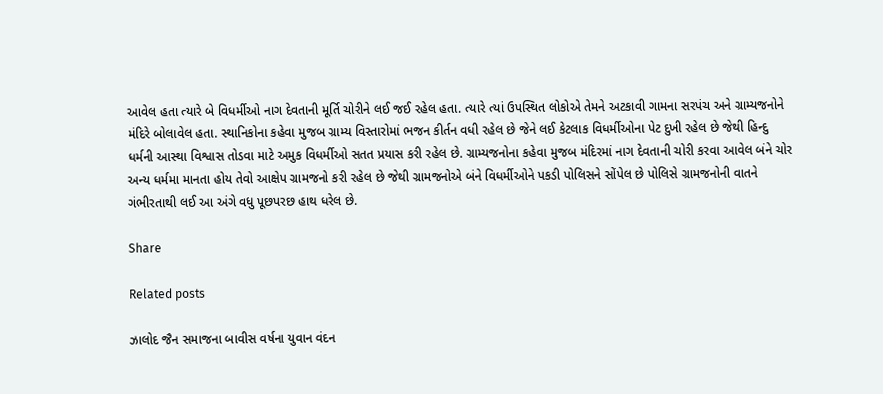આવેલ હતા ત્યારે બે વિધર્મીઓ નાગ દેવતાની મૂર્તિ ચોરીને લઈ જઈ રહેલ હતા. ત્યારે ત્યાં ઉપસ્થિત લોકોએ તેમને અટકાવી ગામના સરપંચ અને ગ્રામ્યજનોને મંદિરે બોલાવેલ હતા. સ્થાનિકોના કહેવા મુજબ ગ્રામ્ય વિસ્તારોમાં ભજન કીર્તન વધી રહેલ છે જેને લઈ કેટલાક વિધર્મીઓના પેટ દુખી રહેલ છે જેથી હિન્દુ ધર્મની આસ્થા વિશ્વાસ તોડવા માટે અમુક વિધર્મીઓ સતત પ્રયાસ કરી રહેલ છે. ગ્રામ્યજનોના કહેવા મુજબ મંદિરમાં નાગ દેવતાની ચોરી કરવા આવેલ બંને ચોર અન્ય ધર્મમા માનતા હોય તેવો આક્ષેપ ગ્રામજનો કરી રહેલ છે જેથી ગ્રામજનોએ બંને વિધર્મીઓને પકડી પોલિસને સોંપેલ છે પોલિસે ગ્રામજનોની વાતને ગંભીરતાથી લઈ આ અંગે વધુ પૂછપરછ હાથ ધરેલ છે.

Share

Related posts

ઝાલોદ જૈન સમાજના બાવીસ વર્ષના યુવાન વંદન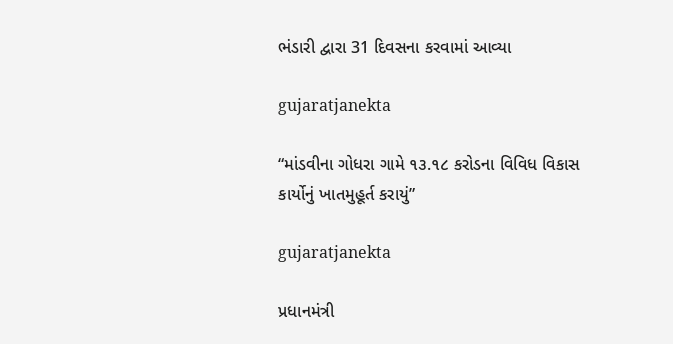ભંડારી દ્વારા 31 દિવસના કરવામાં આવ્યા

gujaratjanekta

“માંડવીના ગોધરા ગામે ૧૩.૧૮ કરોડના વિવિધ વિકાસ કાર્યોનું ખાતમુહૂર્ત કરાયું”

gujaratjanekta

પ્રધાનમંત્રી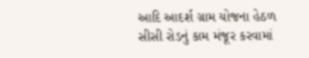આદિ આદર્શ ગ્રામ યોજના હેઠળ સીસી રોડનું કામ મંજૂર કરવામાં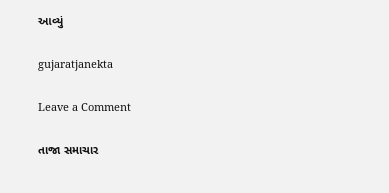આવ્યું

gujaratjanekta

Leave a Comment

તાજા સમાચાર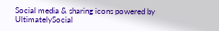Social media & sharing icons powered by UltimatelySocial